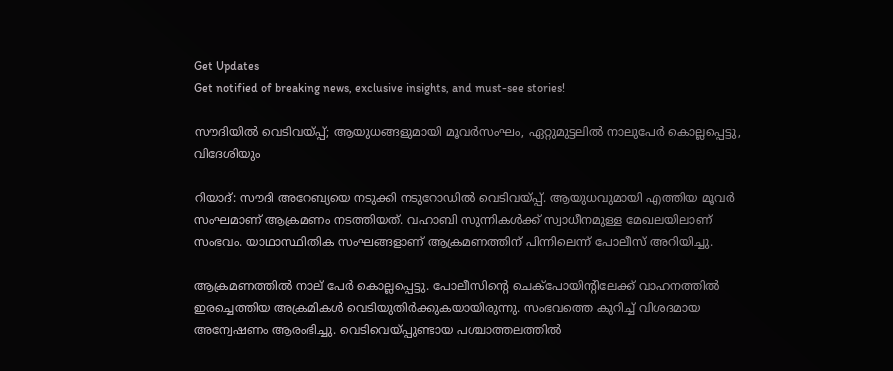Get Updates
Get notified of breaking news, exclusive insights, and must-see stories!

സൗദിയില്‍ വെടിവയ്പ്പ്; ആയുധങ്ങളുമായി മൂവര്‍സംഘം, ഏറ്റുമുട്ടലില്‍ നാലുപേര്‍ കൊല്ലപ്പെട്ടു, വിദേശിയും

റിയാദ്: സൗദി അറേബ്യയെ നടുക്കി നടുറോഡില്‍ വെടിവയ്പ്പ്. ആയുധവുമായി എത്തിയ മൂവര്‍ സംഘമാണ് ആക്രമണം നടത്തിയത്. വഹാബി സുന്നികള്‍ക്ക് സ്വാധീനമുള്ള മേഖലയിലാണ് സംഭവം. യാഥാസ്ഥിതിക സംഘങ്ങളാണ് ആക്രമണത്തിന് പിന്നിലെന്ന് പോലീസ് അറിയിച്ചു.

ആക്രമണത്തില്‍ നാല് പേര്‍ കൊല്ലപ്പെട്ടു. പോലീസിന്റെ ചെക്‌പോയിന്റിലേക്ക് വാഹനത്തില്‍ ഇരച്ചെത്തിയ അക്രമികള്‍ വെടിയുതിര്‍ക്കുകയായിരുന്നു. സംഭവത്തെ കുറിച്ച് വിശദമായ അന്വേഷണം ആരംഭിച്ചു. വെടിവെയ്പ്പുണ്ടായ പശ്ചാത്തലത്തില്‍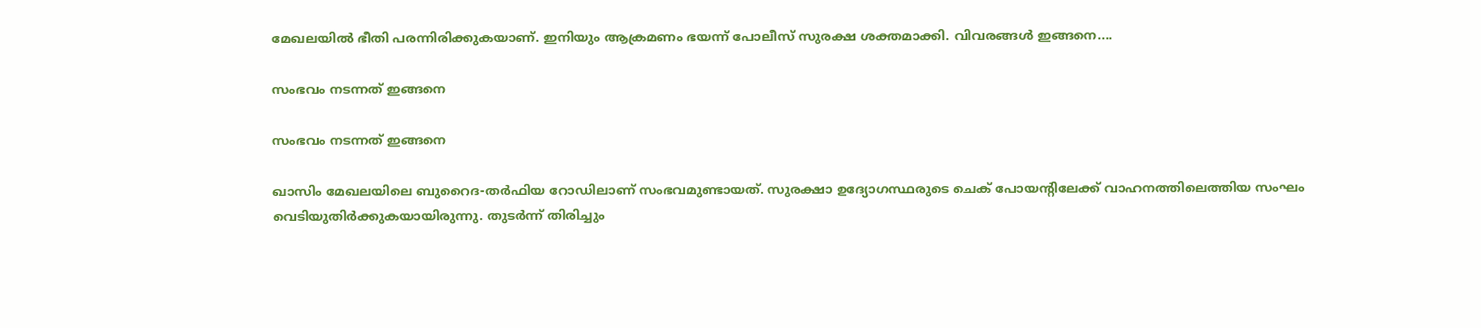മേഖലയില്‍ ഭീതി പരന്നിരിക്കുകയാണ്. ഇനിയും ആക്രമണം ഭയന്ന് പോലീസ് സുരക്ഷ ശക്തമാക്കി. വിവരങ്ങള്‍ ഇങ്ങനെ....

സംഭവം നടന്നത് ഇങ്ങനെ

സംഭവം നടന്നത് ഇങ്ങനെ

ഖാസിം മേഖലയിലെ ബുറൈദ-തര്‍ഫിയ റോഡിലാണ് സംഭവമുണ്ടായത്. സുരക്ഷാ ഉദ്യോഗസ്ഥരുടെ ചെക് പോയന്റിലേക്ക് വാഹനത്തിലെത്തിയ സംഘം വെടിയുതിര്‍ക്കുകയായിരുന്നു. തുടര്‍ന്ന് തിരിച്ചും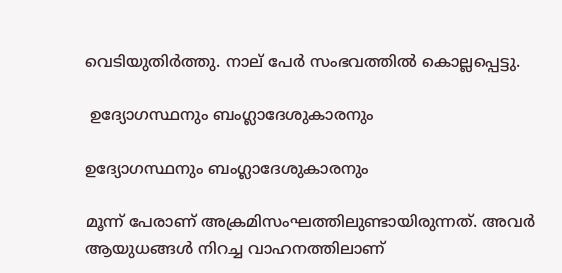വെടിയുതിര്‍ത്തു. നാല് പേര്‍ സംഭവത്തില്‍ കൊല്ലപ്പെട്ടു.

 ഉദ്യോഗസ്ഥനും ബംഗ്ലാദേശുകാരനും

ഉദ്യോഗസ്ഥനും ബംഗ്ലാദേശുകാരനും

മൂന്ന് പേരാണ് അക്രമിസംഘത്തിലുണ്ടായിരുന്നത്. അവര്‍ ആയുധങ്ങള്‍ നിറച്ച വാഹനത്തിലാണ്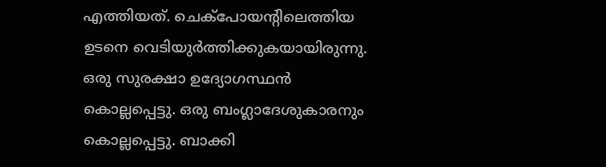എത്തിയത്. ചെക്‌പോയന്റിലെത്തിയ ഉടനെ വെടിയുര്‍ത്തിക്കുകയായിരുന്നു. ഒരു സുരക്ഷാ ഉദ്യോഗസ്ഥന്‍ കൊല്ലപ്പെട്ടു. ഒരു ബംഗ്ലാദേശുകാരനും കൊല്ലപ്പെട്ടു. ബാക്കി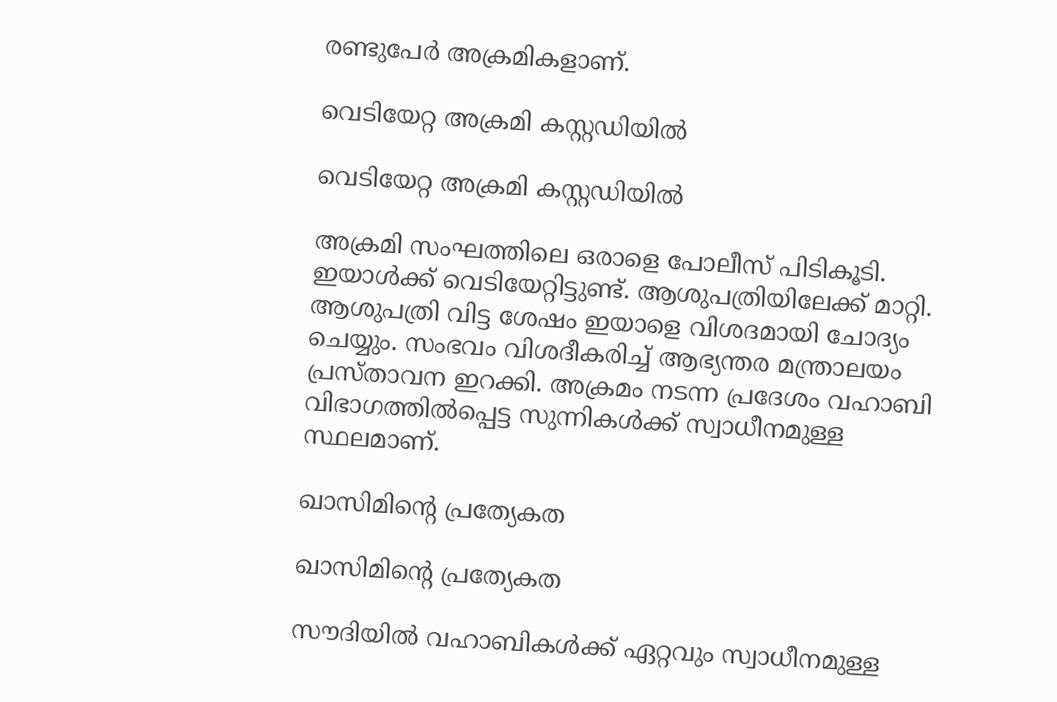രണ്ടുപേര്‍ അക്രമികളാണ്.

വെടിയേറ്റ അക്രമി കസ്റ്റഡിയില്‍

വെടിയേറ്റ അക്രമി കസ്റ്റഡിയില്‍

അക്രമി സംഘത്തിലെ ഒരാളെ പോലീസ് പിടികൂടി. ഇയാള്‍ക്ക് വെടിയേറ്റിട്ടുണ്ട്. ആശുപത്രിയിലേക്ക് മാറ്റി. ആശുപത്രി വിട്ട ശേഷം ഇയാളെ വിശദമായി ചോദ്യം ചെയ്യും. സംഭവം വിശദീകരിച്ച് ആഭ്യന്തര മന്ത്രാലയം പ്രസ്താവന ഇറക്കി. അക്രമം നടന്ന പ്രദേശം വഹാബി വിഭാഗത്തില്‍പ്പെട്ട സുന്നികള്‍ക്ക് സ്വാധീനമുള്ള സ്ഥലമാണ്.

ഖാസിമിന്റെ പ്രത്യേകത

ഖാസിമിന്റെ പ്രത്യേകത

സൗദിയില്‍ വഹാബികള്‍ക്ക് ഏറ്റവും സ്വാധീനമുള്ള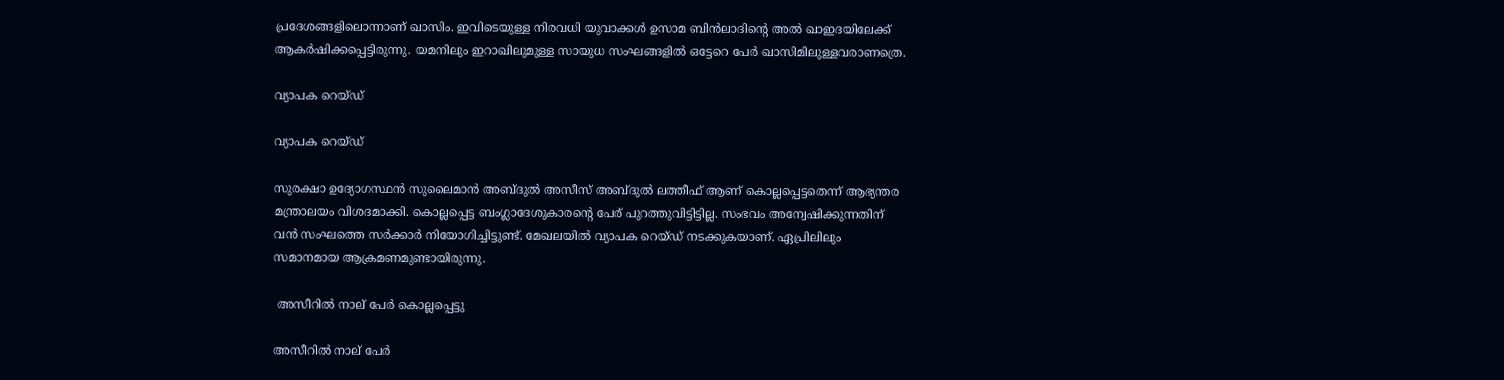പ്രദേശങ്ങളിലൊന്നാണ് ഖാസിം. ഇവിടെയുള്ള നിരവധി യുവാക്കള്‍ ഉസാമ ബിന്‍ലാദിന്റെ അല്‍ ഖാഇദയിലേക്ക് ആകര്‍ഷിക്കപ്പെട്ടിരുന്നു. യമനിലും ഇറാഖിലുമുള്ള സായുധ സംഘങ്ങളില്‍ ഒട്ടേറെ പേര്‍ ഖാസിമിലുള്ളവരാണത്രെ.

വ്യാപക റെയ്ഡ്

വ്യാപക റെയ്ഡ്

സുരക്ഷാ ഉദ്യോഗസ്ഥന്‍ സുലൈമാന്‍ അബ്ദുല്‍ അസീസ് അബ്ദുല്‍ ലത്തീഫ് ആണ് കൊല്ലപ്പെട്ടതെന്ന് ആഭ്യന്തര മന്ത്രാലയം വിശദമാക്കി. കൊല്ലപ്പെട്ട ബംഗ്ലാദേശുകാരന്റെ പേര് പുറത്തുവിട്ടിട്ടില്ല. സംഭവം അന്വേഷിക്കുന്നതിന് വന്‍ സംഘത്തെ സര്‍ക്കാര്‍ നിയോഗിച്ചിട്ടുണ്ട്. മേഖലയില്‍ വ്യാപക റെയ്ഡ് നടക്കുകയാണ്. ഏപ്രിലിലും സമാനമായ ആക്രമണമുണ്ടായിരുന്നു.

 അസീറില്‍ നാല് പേര്‍ കൊല്ലപ്പെട്ടു

അസീറില്‍ നാല് പേര്‍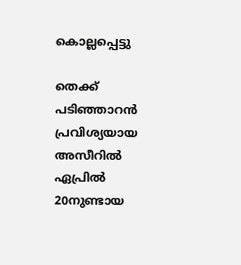കൊല്ലപ്പെട്ടു

തെക്ക് പടിഞ്ഞാറന്‍ പ്രവിശ്യയായ അസീറില്‍ ഏപ്രില്‍ 20നുണ്ടായ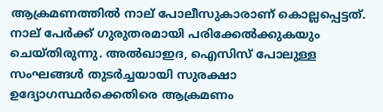ആക്രമണത്തില്‍ നാല് പോലീസുകാരാണ് കൊല്ലപ്പെട്ടത്. നാല് പേര്‍ക്ക് ഗുരുതരമായി പരിക്കേല്‍ക്കുകയും ചെയ്തിരുന്നു. അല്‍ഖാഇദ, ഐസിസ് പോലുള്ള സംഘങ്ങള്‍ തുടര്‍ച്ചയായി സുരക്ഷാ ഉദ്യോഗസ്ഥര്‍ക്കെതിരെ ആക്രമണം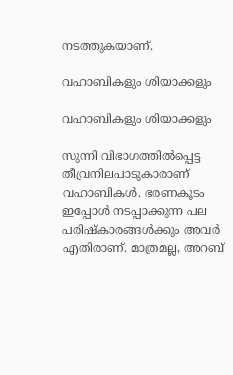നടത്തുകയാണ്.

വഹാബികളും ശിയാക്കളും

വഹാബികളും ശിയാക്കളും

സുന്നി വിഭാഗത്തില്‍പ്പെട്ട തീവ്രനിലപാടുകാരാണ് വഹാബികള്‍. ഭരണകൂടം ഇപ്പോള്‍ നടപ്പാക്കുന്ന പല പരിഷ്‌കാരങ്ങള്‍ക്കും അവര്‍ എതിരാണ്. മാത്രമല്ല, അറബ്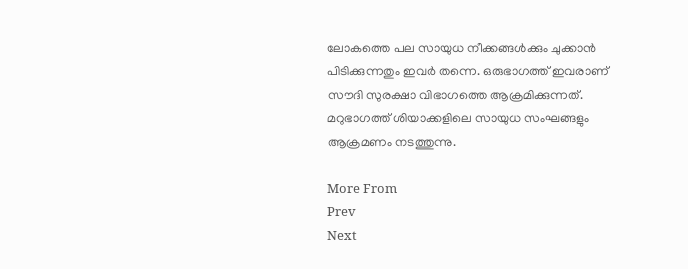ലോകത്തെ പല സായുധ നീക്കങ്ങള്‍ക്കും ചുക്കാന്‍ പിടിക്കുന്നതും ഇവര്‍ തന്നെ. ഒരുഭാഗത്ത് ഇവരാണ് സൗദി സുരക്ഷാ വിഭാഗത്തെ ആക്രമിക്കുന്നത്. മറുഭാഗത്ത് ശിയാക്കളിലെ സായുധ സംഘങ്ങളും ആക്രമണം നടത്തുന്നു.

More From
Prev
Next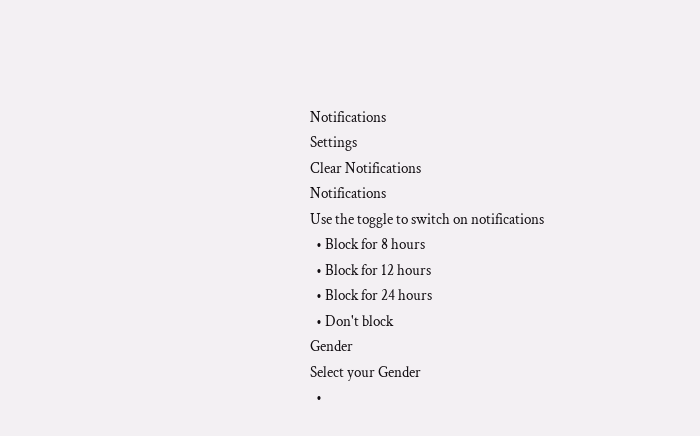Notifications
Settings
Clear Notifications
Notifications
Use the toggle to switch on notifications
  • Block for 8 hours
  • Block for 12 hours
  • Block for 24 hours
  • Don't block
Gender
Select your Gender
  •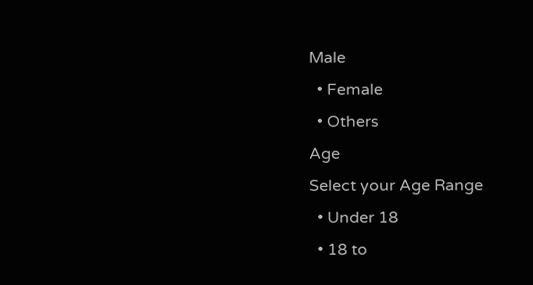Male
  • Female
  • Others
Age
Select your Age Range
  • Under 18
  • 18 to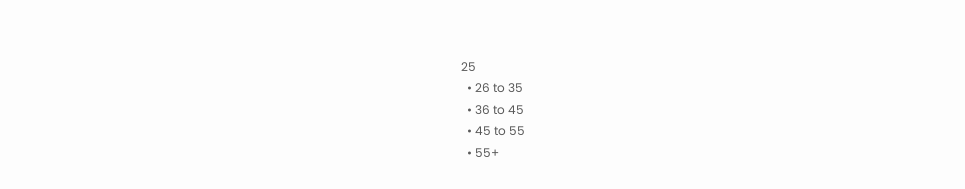25
  • 26 to 35
  • 36 to 45
  • 45 to 55
  • 55+